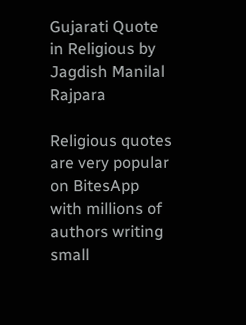Gujarati Quote in Religious by Jagdish Manilal Rajpara

Religious quotes are very popular on BitesApp with millions of authors writing small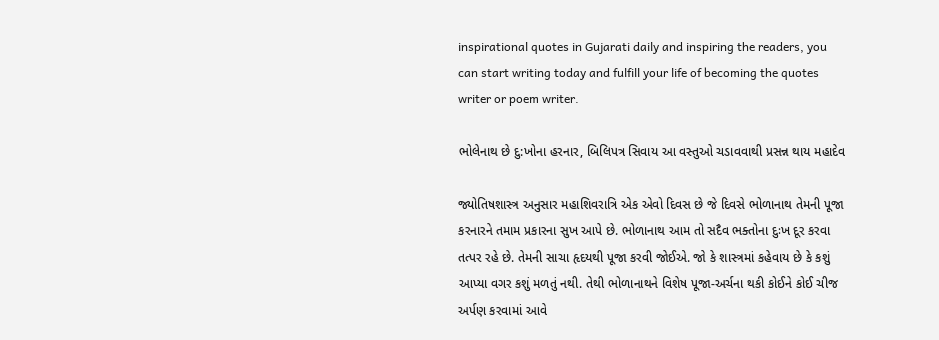inspirational quotes in Gujarati daily and inspiring the readers, you can start writing today and fulfill your life of becoming the quotes writer or poem writer.

ભોલેનાથ છે દુ:ખોના હરનાર, બિલિપત્ર સિવાય આ વસ્તુઓ ચડાવવાથી પ્રસન્ન થાય મહાદેવ

જ્યોતિષશાસ્ત્ર અનુસાર મહાશિવરાત્રિ એક એવો દિવસ છે જે દિવસે ભોળાનાથ તેમની પૂજા કરનારને તમામ પ્રકારના સુખ આપે છે. ભોળાનાથ આમ તો સદૈવ ભક્તોના દુઃખ દૂર કરવા તત્પર રહે છે. તેમની સાચા હૃદયથી પૂજા કરવી જોઈએ. જો કે શાસ્ત્રમાં કહેવાય છે કે કશું આપ્યા વગર કશું મળતું નથી. તેથી ભોળાનાથને વિશેષ પૂજા-અર્ચના થકી કોઈને કોઈ ચીજ અર્પણ કરવામાં આવે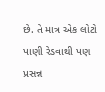છે. તે માત્ર એક લોટો પાણી રેડવાથી પણ પ્રસન્ન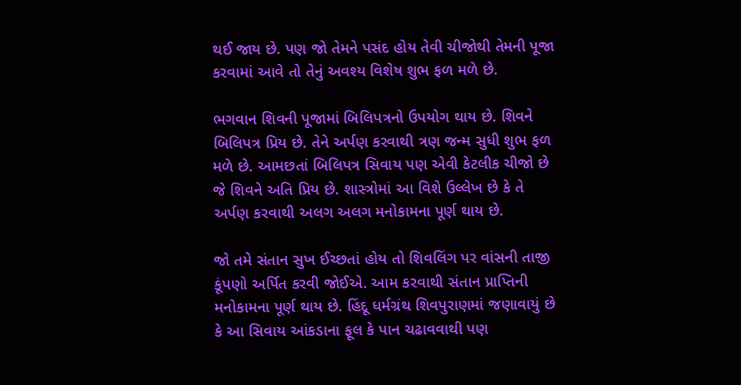થઈ જાય છે. પણ જો તેમને પસંદ હોય તેવી ચીજોથી તેમની પૂજા કરવામાં આવે તો તેનું અવશ્ય વિશેષ શુભ ફળ મળે છે.

ભગવાન શિવની પૂજામાં બિલિપત્રનો ઉપયોગ થાય છે. શિવને બિલિપત્ર પ્રિય છે. તેને અર્પણ કરવાથી ત્રણ જન્મ સુધી શુભ ફળ મળે છે. આમછતાં બિલિપત્ર સિવાય પણ એવી કેટલીક ચીજો છે જે શિવને અતિ પ્રિય છે. શાસ્ત્રોમાં આ વિશે ઉલ્લેખ છે કે તે અર્પણ કરવાથી અલગ અલગ મનોકામના પૂર્ણ થાય છે.

જો તમે સંતાન સુખ ઈચ્છતાં હોય તો શિવલિંગ પર વાંસની તાજી કૂંપણો અર્પિત કરવી જોઈએ. આમ કરવાથી સંતાન પ્રાપ્તિની મનોકામના પૂર્ણ થાય છે. હિંદૂ ધર્મગ્રંથ શિવપુરાણમાં જણાવાયું છે કે આ સિવાય આંકડાના ફૂલ કે પાન ચઢાવવાથી પણ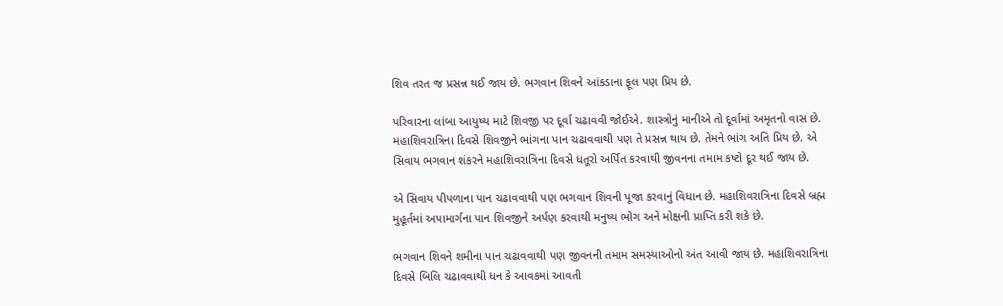શિવ તરત જ પ્રસન્ન થઈ જાય છે. ભગવાન શિવને આંકડાના ફૂલ પણ પ્રિય છે.

પરિવારના લાંબા આયુષ્ય માટે શિવજી પર દૂર્વા ચઢાવવી જોઈએ. શાસ્ત્રોનું માનીએ તો દૂર્વામાં અમૃતનો વાસ છે. મહાશિવરાત્રિના દિવસે શિવજીને ભાંગના પાન ચઢાવવાથી પણ તે પ્રસન્ન થાય છે. તેમને ભાંગ અતિ પ્રિય છે. એ સિવાય ભગવાન શંકરને મહાશિવરાત્રિના દિવસે ધતૂરો અર્પિત કરવાથી જીવનના તમામ કષ્ટો દૂર થઈ જાય છે.

એ સિવાય પીપળાના પાન ચઢાવવાથી પણ ભગવાન શિવની પૂજા કરવાનું વિધાન છે. મહાશિવરાત્રિના દિવસે બ્રહ્મ મુહૂર્તમાં અપામાર્ગના પાન શિવજીને અર્પણ કરવાથી મનુષ્ય ભોગ અને મોક્ષની પ્રાપ્તિ કરી શકે છે.

ભગવાન શિવને શમીના પાન ચઢાવવાથી પણ જીવનની તમામ સમસ્યાઓનો અંત આવી જાય છે. મહાશિવરાત્રિના દિવસે બિલિ ચઢાવવાથી ધન કે આવકમાં આવતી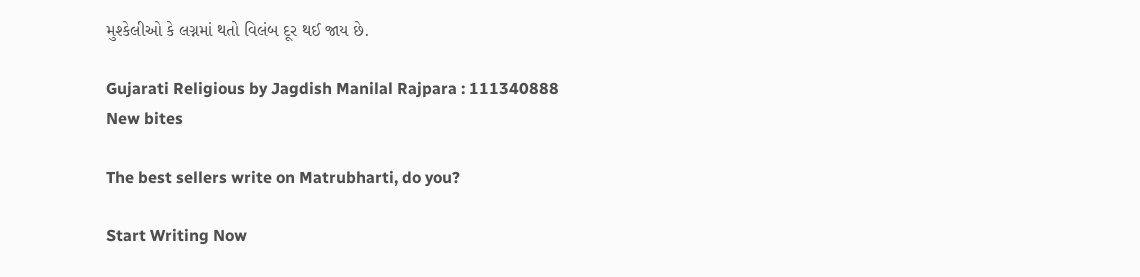મુશ્કેલીઓ કે લગ્નમાં થતો વિલંબ દૂર થઈ જાય છે.

Gujarati Religious by Jagdish Manilal Rajpara : 111340888
New bites

The best sellers write on Matrubharti, do you?

Start Writing Now